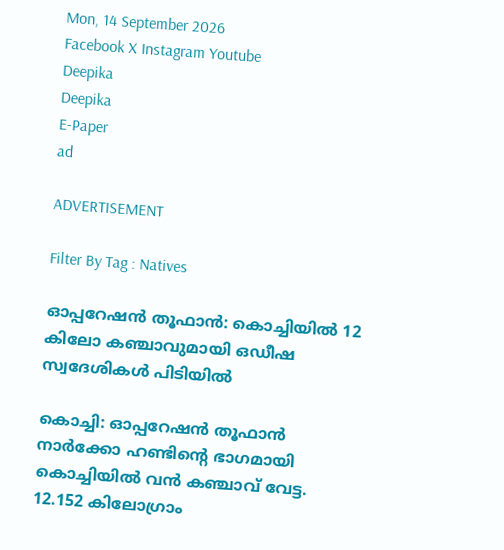Mon, 14 September 2026
Facebook X Instagram Youtube
Deepika
Deepika
E-Paper
ad

ADVERTISEMENT

Filter By Tag : Natives

ഓപ്പറേഷൻ തൂഫാൻ: കൊച്ചിയിൽ 12 കിലോ കഞ്ചാവുമായി ഒഡീഷ സ്വദേശികൾ പിടിയിൽ

കൊച്ചി: ഓപ്പറേഷൻ തൂഫാൻ നാർക്കോ ഹണ്ടിന്‍റെ ഭാഗമായി കൊച്ചിയിൽ വൻ കഞ്ചാവ് വേട്ട. 12.152 കിലോഗ്രാം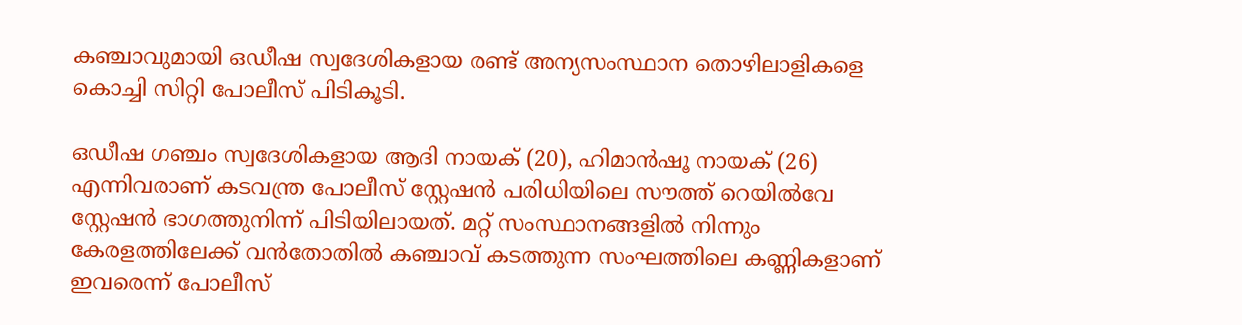കഞ്ചാവുമായി ഒഡീഷ സ്വദേശികളായ രണ്ട് അന്യസംസ്ഥാന തൊഴിലാളികളെ കൊച്ചി സിറ്റി പോലീസ് പിടികൂടി.

ഒഡീഷ ഗഞ്ചം സ്വദേശികളായ ആദി നായക് (20), ഹിമാൻഷൂ നായക് (26) എന്നിവരാണ് കടവന്ത്ര പോലീസ് സ്റ്റേഷൻ പരിധിയിലെ സൗത്ത് റെയിൽവേ സ്റ്റേഷൻ ഭാഗത്തുനിന്ന് പിടിയിലായത്. മറ്റ് സംസ്ഥാനങ്ങളിൽ നിന്നും കേരളത്തിലേക്ക് വൻതോതിൽ കഞ്ചാവ് കടത്തുന്ന സംഘത്തിലെ കണ്ണികളാണ് ഇവരെന്ന് പോലീസ്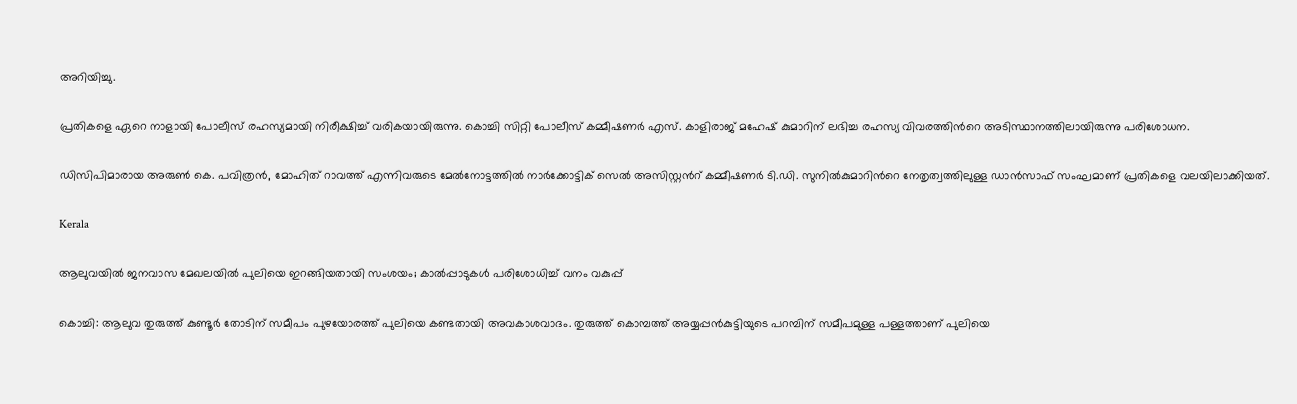അറിയിച്ചു.

പ്രതികളെ ഏറെ നാളായി പോലീസ് രഹസ്യമായി നിരീക്ഷിച്ച് വരികയായിരുന്നു. കൊച്ചി സിറ്റി പോലീസ് കമ്മീഷണർ എസ്. കാളിരാജ് മഹേഷ് കുമാറിന് ലഭിച്ച രഹസ്യ വിവരത്തിന്‍റെ അടിസ്ഥാനത്തിലായിരുന്നു പരിശോധന.

ഡിസിപിമാരായ അരുൺ കെ. പവിത്രൻ, മോഹിത് റാവത്ത് എന്നിവരുടെ മേൽനോട്ടത്തിൽ നാർക്കോട്ടിക് സെൽ അസിസ്റ്റന്‍റ് കമ്മീഷണർ ടി.ഡി. സുനിൽകുമാറിന്‍റെ നേതൃത്വത്തിലുള്ള ഡാൻസാഫ് സംഘമാണ് പ്രതികളെ വലയിലാക്കിയത്.

Kerala

ആലുവയില്‍ ജനവാസ മേഖലയില്‍ പുലിയെ ഇറങ്ങിയതായി സംശയം; കാല്‍പ്പാടുകള്‍ പരിശോധിച്ച് വനം വകുപ്പ്

കൊച്ചി: ആലുവ തുരുത്ത് കുണ്ടൂർ തോടിന് സമീപം പുഴയോരത്ത് പുലിയെ കണ്ടതായി അവകാശവാദം. തുരുത്ത് കൊമ്പത്ത് അയ്യപ്പൻകുട്ടിയുടെ പറമ്പിന് സമീപമുള്ള പള്ളത്താണ് പുലിയെ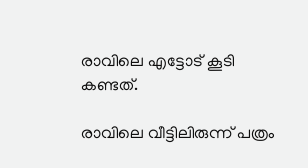രാവിലെ എട്ടോട് കൂടി കണ്ടത്.

രാവിലെ വീട്ടിലിരുന്ന് പത്രം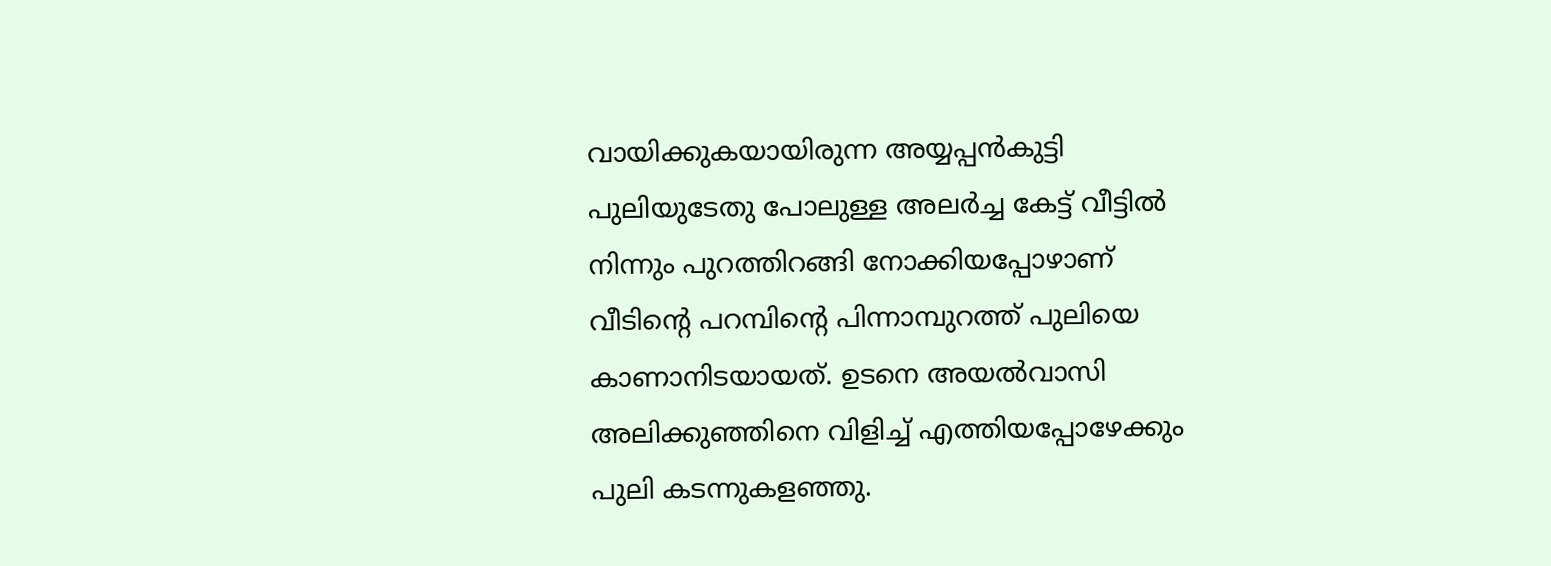വായിക്കുകയായിരുന്ന അയ്യപ്പൻകുട്ടി പുലിയുടേതു പോലുള്ള അലർച്ച കേട്ട് വീട്ടിൽ നിന്നും പുറത്തിറങ്ങി നോക്കിയപ്പോഴാണ് വീടിൻ്റെ പറമ്പിന്‍റെ പിന്നാമ്പുറത്ത് പുലിയെ കാണാനിടയായത്. ഉടനെ അയൽവാസി അലിക്കുഞ്ഞിനെ വിളിച്ച് എത്തിയപ്പോഴേക്കും പുലി കടന്നുകളഞ്ഞു.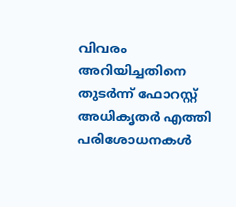വിവരം അറിയിച്ചതിനെ തുടർന്ന് ഫോറസ്റ്റ് അധികൃതർ എത്തി പരിശോധനകൾ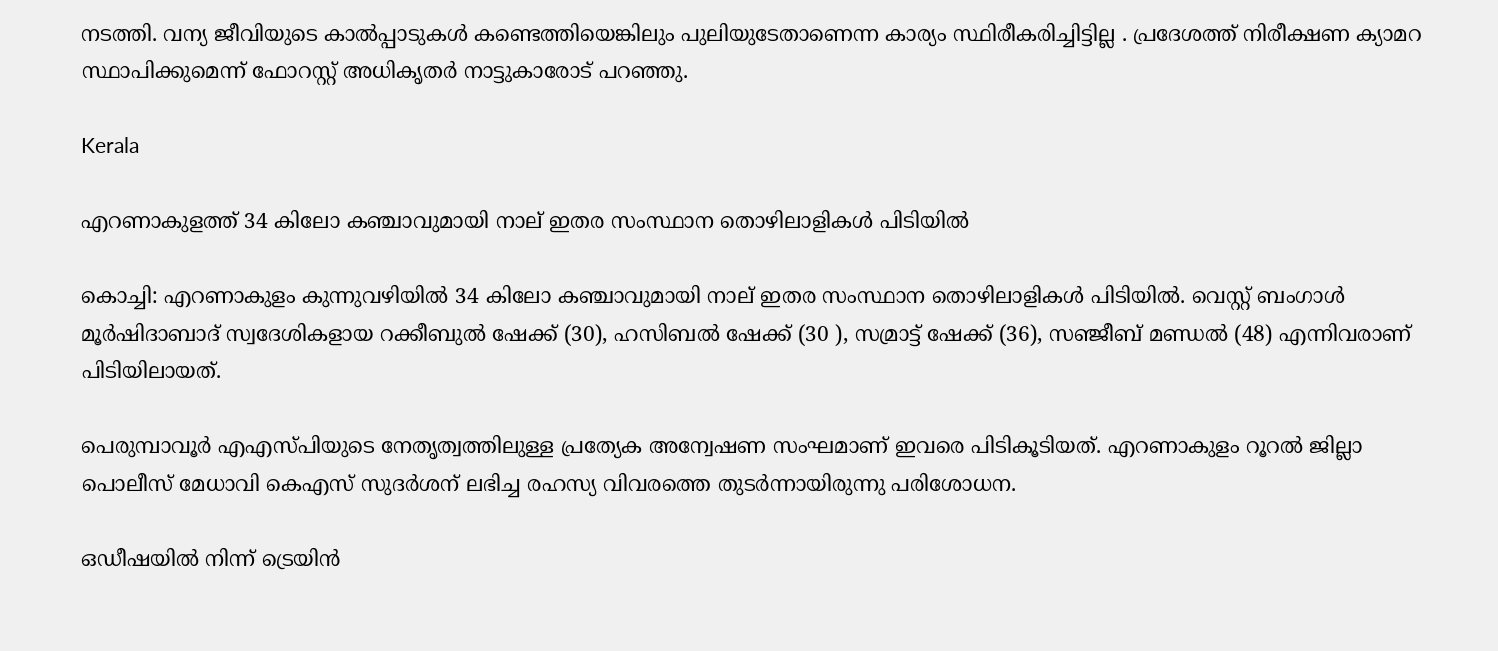നടത്തി. വന്യ ജീവിയുടെ കാൽപ്പാടുകൾ കണ്ടെത്തിയെങ്കിലും പുലിയുടേതാണെന്ന കാര്യം സ്ഥിരീകരിച്ചിട്ടില്ല . പ്രദേശത്ത് നിരീക്ഷണ ക്യാമറ സ്ഥാപിക്കുമെന്ന് ഫോറസ്റ്റ് അധികൃതർ നാട്ടുകാരോട് പറഞ്ഞു.

Kerala

എറണാകുളത്ത് 34 കിലോ കഞ്ചാവുമായി നാല് ഇതര സംസ്ഥാന തൊഴിലാളികൾ പിടിയിൽ

കൊച്ചി: എറണാകുളം കുന്നുവഴിയിൽ 34 കിലോ കഞ്ചാവുമായി നാല് ഇതര സംസ്ഥാന തൊഴിലാളികൾ പിടിയിൽ. വെസ്റ്റ് ബംഗാൾ മൂർഷിദാബാദ് സ്വദേശികളായ റക്കീബുൽ ഷേക്ക് (30), ഹസിബൽ ഷേക്ക് (30 ), സമ്രാട്ട് ഷേക്ക് (36), സഞ്ജീബ് മണ്ഡൽ (48) എന്നിവരാണ് പിടിയിലായത്.

പെരുമ്പാവൂർ എഎസ്പിയുടെ നേതൃത്വത്തിലുള്ള പ്രത്യേക അന്വേഷണ സംഘമാണ് ഇവരെ പിടികൂടിയത്. എറണാകുളം റൂറൽ ജില്ലാ പൊലീസ് മേധാവി കെഎസ് സുദർശന് ലഭിച്ച രഹസ്യ വിവരത്തെ തുടർന്നായിരുന്നു പരിശോധന.

ഒഡീഷയിൽ നിന്ന് ട്രെയിൻ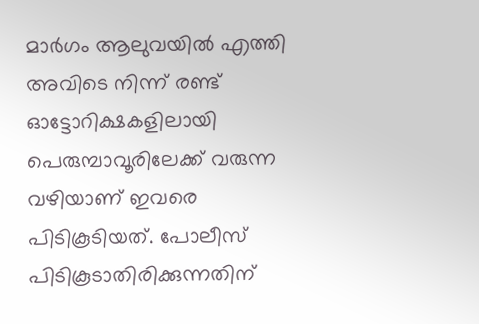മാർഗം ആലുവയിൽ എത്തി അവിടെ നിന്ന് രണ്ട് ഓട്ടോറിക്ഷകളിലായി പെരുമ്പാവൂരിലേക്ക് വരുന്ന വഴിയാണ് ഇവരെ പിടികൂടിയത്. പോലീസ് പിടികൂടാതിരിക്കുന്നതിന്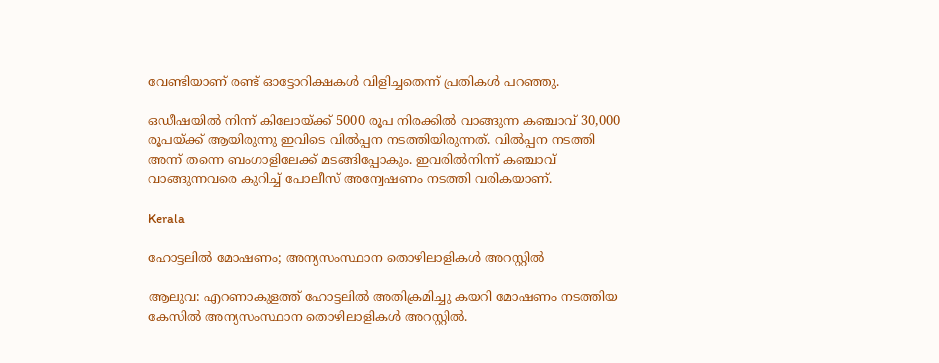വേണ്ടിയാണ് രണ്ട് ഓട്ടോറിക്ഷകൾ വിളിച്ചതെന്ന് പ്രതികൾ പറഞ്ഞു.

ഒഡീഷയിൽ നിന്ന് കിലോയ്ക്ക് 5000 രൂപ നിരക്കിൽ വാങ്ങുന്ന കഞ്ചാവ് 30,000 രൂപയ്ക്ക് ആയിരുന്നു ഇവിടെ വിൽപ്പന നടത്തിയിരുന്നത്. വിൽപ്പന നടത്തി അന്ന് തന്നെ ബംഗാളിലേക്ക് മടങ്ങിപ്പോകും. ഇവരിൽനിന്ന് കഞ്ചാവ് വാങ്ങുന്നവരെ കുറിച്ച് പോലീസ് അന്വേഷണം നടത്തി വരികയാണ്.

Kerala

ഹോട്ടലിൽ മോഷണം; അന്യസംസ്ഥാന തൊഴിലാളികൾ അറസ്റ്റിൽ

ആലുവ: എറണാകുളത്ത് ഹോട്ടലിൽ അതിക്രമിച്ചു കയറി മോഷണം നടത്തിയ കേസിൽ അന്യസംസ്ഥാന തൊഴിലാളികൾ അറസ്റ്റിൽ.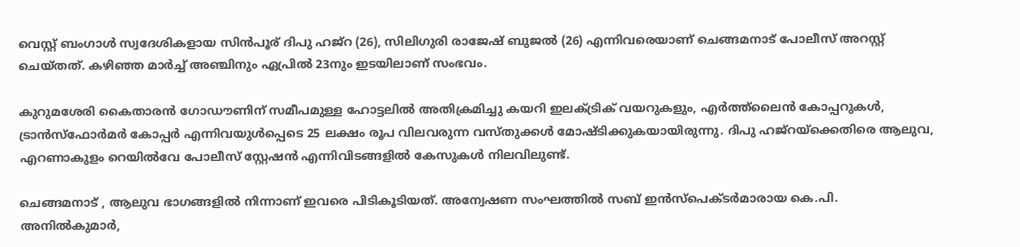വെസ്റ്റ് ബംഗാൾ സ്വദേശികളായ സിൻപൂര് ദിപു ഹജ്റ (26), സിലിഗുരി രാജേഷ് ബുജൽ (26) എന്നിവരെയാണ് ചെങ്ങമനാട് പോലീസ് അറസ്റ്റ് ചെയ്തത്. കഴിഞ്ഞ മാർച്ച് അഞ്ചിനും ഏപ്രിൽ 23നും ഇടയിലാണ് സംഭവം.

കുറുമശേരി കൈതാരൻ ഗോഡൗണിന് സമീപമുള്ള ഹോട്ടലിൽ അതിക്രമിച്ചു കയറി ഇലക്ട്രിക് വയറുകളും, എർത്ത്ലൈൻ കോപ്പറുകൾ, ട്രാൻസ്ഫോർമർ കോപ്പർ എന്നിവയുൾപ്പെടെ 25 ലക്ഷം രൂപ വിലവരുന്ന വസ്‌തുക്കൾ മോഷ്ടിക്കുകയായിരുന്നു. ദിപു ഹജ്റയ്ക്കെതിരെ ആലുവ, എറണാകുളം റെയിൽവേ പോലീസ് സ്റ്റേഷൻ എന്നിവിടങ്ങളിൽ കേസുകൾ നിലവിലുണ്ട്.

ചെങ്ങമനാട് , ആലുവ ഭാഗങ്ങളിൽ നിന്നാണ് ഇവരെ പിടികൂടിയത്. അന്വേഷണ സംഘത്തിൽ സബ് ഇൻസ്പെക്ടർമാരായ കെ.പി. അനിൽകുമാർ,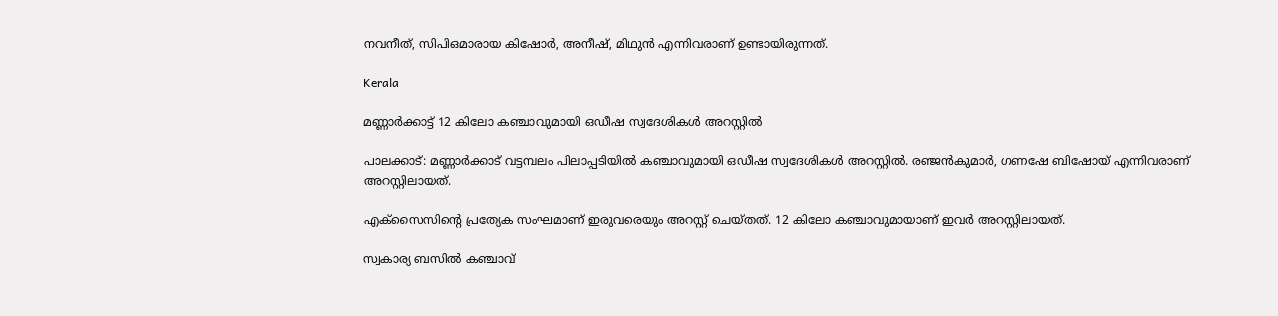നവനീത്, സിപിഒമാരായ കിഷോർ, അനീഷ്, മിഥുൻ എന്നിവരാണ് ഉണ്ടായിരുന്നത്.

Kerala

മണ്ണാർക്കാട്ട് 12 കിലോ കഞ്ചാവുമായി ഒഡീഷ സ്വദേശികൾ അറസ്റ്റിൽ

പാലക്കാട്: മണ്ണാർക്കാട് വട്ടമ്പലം പിലാപ്പടിയിൽ കഞ്ചാവുമായി ഒഡീഷ സ്വദേശികൾ അറസ്റ്റിൽ. രഞ്ജൻകുമാർ, ഗണഷേ ബിഷോയ് എന്നിവരാണ് അറസ്റ്റിലായത്.

എക്സൈസിന്‍റെ പ്രത്യേക സംഘമാണ് ഇരുവരെയും അറസ്റ്റ് ചെയ്തത്. 12 കിലോ കഞ്ചാവുമായാണ് ഇവർ അറസ്റ്റിലായത്.

സ്വകാര്യ ബസിൽ കഞ്ചാവ്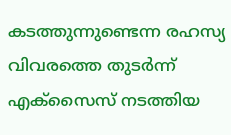കടത്തുന്നുണ്ടെന്ന രഹസ്യ വിവരത്തെ തുടർന്ന് എക്സൈസ് നടത്തിയ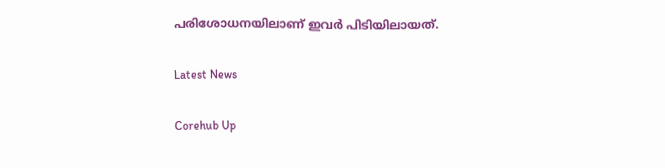പരിശോധനയിലാണ് ഇവർ പിടിയിലായത്.

Latest News

Corehub Up